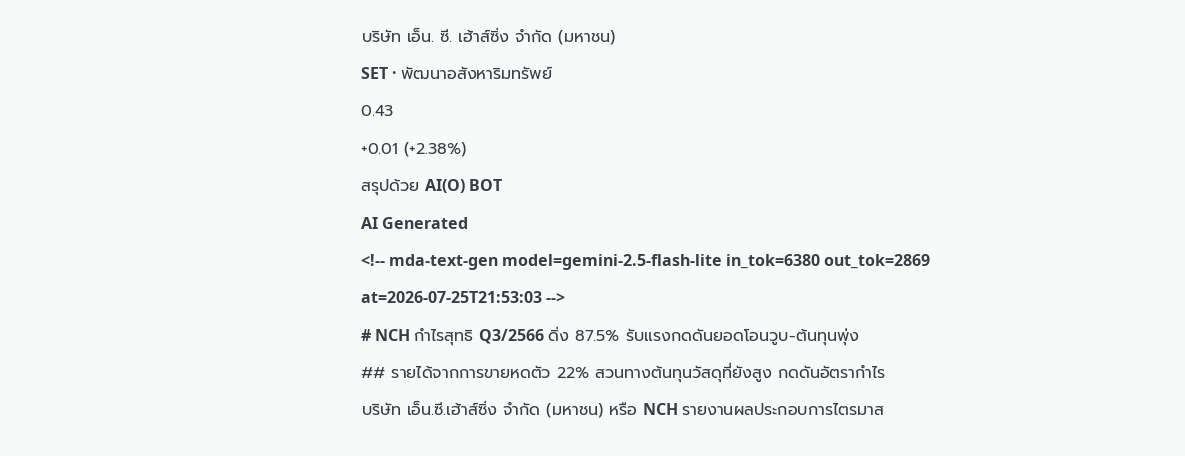บริษัท เอ็น. ซี. เฮ้าส์ซิ่ง จำกัด (มหาชน)
SET · พัฒนาอสังหาริมทรัพย์
0.43
+0.01 (+2.38%)
สรุปด้วย AI(O) BOT
AI Generated
<!-- mda-text-gen model=gemini-2.5-flash-lite in_tok=6380 out_tok=2869 at=2026-07-25T21:53:03 -->
# NCH กำไรสุทธิ Q3/2566 ดิ่ง 87.5% รับแรงกดดันยอดโอนวูบ-ต้นทุนพุ่ง
## รายได้จากการขายหดตัว 22% สวนทางต้นทุนวัสดุที่ยังสูง กดดันอัตรากำไร
บริษัท เอ็น.ซี.เฮ้าส์ซิ่ง จำกัด (มหาชน) หรือ NCH รายงานผลประกอบการไตรมาส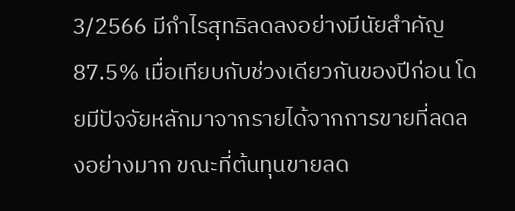3/2566 มีกำไรสุทธิลดลงอย่างมีนัยสำคัญ 87.5% เมื่อเทียบกับช่วงเดียวกันของปีก่อน โดยมีปัจจัยหลักมาจากรายได้จากการขายที่ลดลงอย่างมาก ขณะที่ต้นทุนขายลด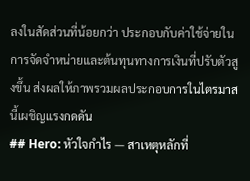ลงในสัดส่วนที่น้อยกว่า ประกอบกับค่าใช้จ่ายในการจัดจำหน่ายและต้นทุนทางการเงินที่ปรับตัวสูงขึ้น ส่งผลให้ภาพรวมผลประกอบการในไตรมาสนี้เผชิญแรงกดดัน
## Hero: หัวใจกำไร — สาเหตุหลักที่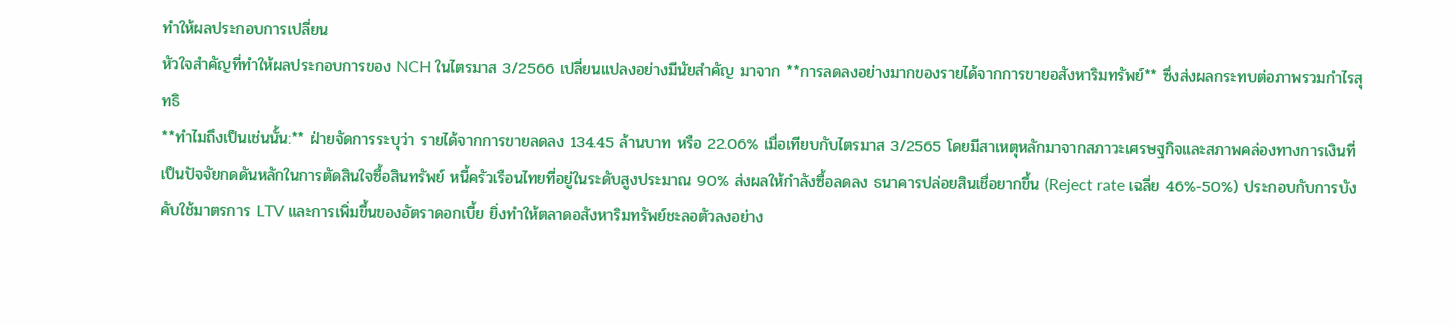ทำให้ผลประกอบการเปลี่ยน
หัวใจสำคัญที่ทำให้ผลประกอบการของ NCH ในไตรมาส 3/2566 เปลี่ยนแปลงอย่างมีนัยสำคัญ มาจาก **การลดลงอย่างมากของรายได้จากการขายอสังหาริมทรัพย์** ซึ่งส่งผลกระทบต่อภาพรวมกำไรสุทธิ
**ทำไมถึงเป็นเช่นนั้น:** ฝ่ายจัดการระบุว่า รายได้จากการขายลดลง 134.45 ล้านบาท หรือ 22.06% เมื่อเทียบกับไตรมาส 3/2565 โดยมีสาเหตุหลักมาจากสภาวะเศรษฐกิจและสภาพคล่องทางการเงินที่เป็นปัจจัยกดดันหลักในการตัดสินใจซื้อสินทรัพย์ หนี้ครัวเรือนไทยที่อยู่ในระดับสูงประมาณ 90% ส่งผลให้กำลังซื้อลดลง ธนาคารปล่อยสินเชื่อยากขึ้น (Reject rate เฉลี่ย 46%-50%) ประกอบกับการบังคับใช้มาตรการ LTV และการเพิ่มขึ้นของอัตราดอกเบี้ย ยิ่งทำให้ตลาดอสังหาริมทรัพย์ชะลอตัวลงอย่าง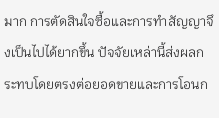มาก การตัดสินใจซื้อและการทำสัญญาจึงเป็นไปได้ยากขึ้น ปัจจัยเหล่านี้ส่งผลกระทบโดยตรงต่อยอดขายและการโอนก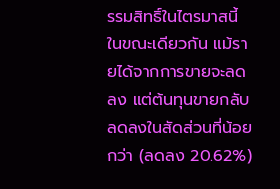รรมสิทธิ์ในไตรมาสนี้
ในขณะเดียวกัน แม้รายได้จากการขายจะลดลง แต่ต้นทุนขายกลับลดลงในสัดส่วนที่น้อยกว่า (ลดลง 20.62%)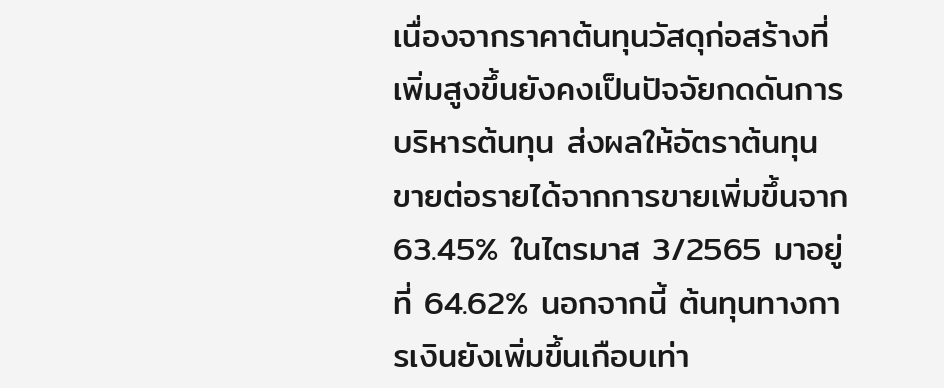เนื่องจากราคาต้นทุนวัสดุก่อสร้างที่เพิ่มสูงขึ้นยังคงเป็นปัจจัยกดดันการบริหารต้นทุน ส่งผลให้อัตราต้นทุนขายต่อรายได้จากการขายเพิ่มขึ้นจาก 63.45% ในไตรมาส 3/2565 มาอยู่ที่ 64.62% นอกจากนี้ ต้นทุนทางการเงินยังเพิ่มขึ้นเกือบเท่า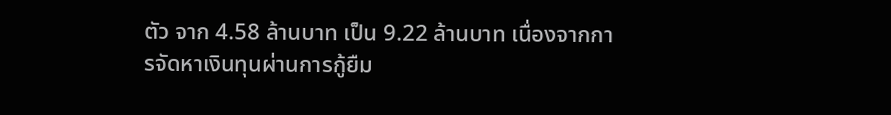ตัว จาก 4.58 ล้านบาท เป็น 9.22 ล้านบาท เนื่องจากการจัดหาเงินทุนผ่านการกู้ยืม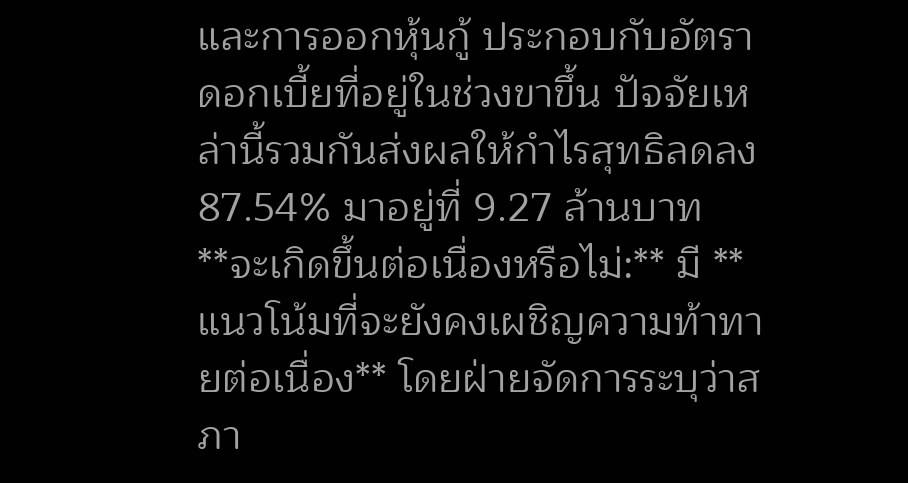และการออกหุ้นกู้ ประกอบกับอัตราดอกเบี้ยที่อยู่ในช่วงขาขึ้น ปัจจัยเหล่านี้รวมกันส่งผลให้กำไรสุทธิลดลง 87.54% มาอยู่ที่ 9.27 ล้านบาท
**จะเกิดขึ้นต่อเนื่องหรือไม่:** มี **แนวโน้มที่จะยังคงเผชิญความท้าทายต่อเนื่อง** โดยฝ่ายจัดการระบุว่าสภา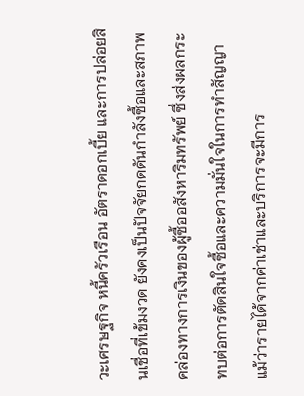วะเศรษฐกิจ หนี้ครัวเรือน อัตราดอกเบี้ย และการปล่อยสินเชื่อที่เข้มงวด ยังคงเป็นปัจจัยกดดันกำลังซื้อและสภาพคล่องทางการเงินของผู้ซื้ออสังหาริมทรัพย์ ซึ่งส่งผลกระทบต่อการตัดสินใจซื้อและความมั่นใจในการทำสัญญา แม้ว่ารายได้จากค่าเช่าและบริการจะมีการ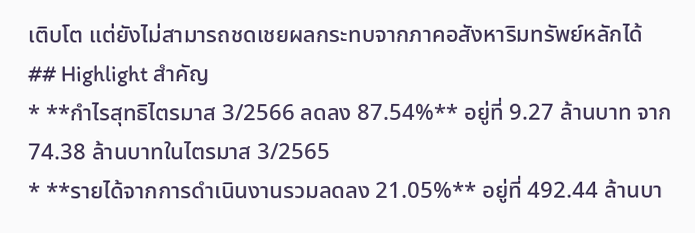เติบโต แต่ยังไม่สามารถชดเชยผลกระทบจากภาคอสังหาริมทรัพย์หลักได้
## Highlight สำคัญ
* **กำไรสุทธิไตรมาส 3/2566 ลดลง 87.54%** อยู่ที่ 9.27 ล้านบาท จาก 74.38 ล้านบาทในไตรมาส 3/2565
* **รายได้จากการดำเนินงานรวมลดลง 21.05%** อยู่ที่ 492.44 ล้านบา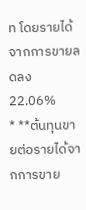ท โดยรายได้จากการขายลดลง 22.06%
* **ต้นทุนขายต่อรายได้จากการขาย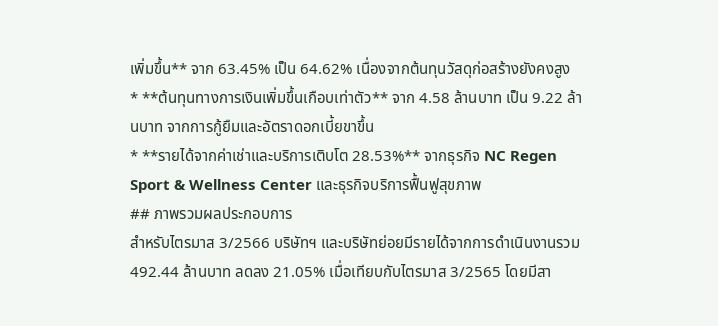เพิ่มขึ้น** จาก 63.45% เป็น 64.62% เนื่องจากต้นทุนวัสดุก่อสร้างยังคงสูง
* **ต้นทุนทางการเงินเพิ่มขึ้นเกือบเท่าตัว** จาก 4.58 ล้านบาท เป็น 9.22 ล้านบาท จากการกู้ยืมและอัตราดอกเบี้ยขาขึ้น
* **รายได้จากค่าเช่าและบริการเติบโต 28.53%** จากธุรกิจ NC Regen Sport & Wellness Center และธุรกิจบริการฟื้นฟูสุขภาพ
## ภาพรวมผลประกอบการ
สำหรับไตรมาส 3/2566 บริษัทฯ และบริษัทย่อยมีรายได้จากการดำเนินงานรวม 492.44 ล้านบาท ลดลง 21.05% เมื่อเทียบกับไตรมาส 3/2565 โดยมีสา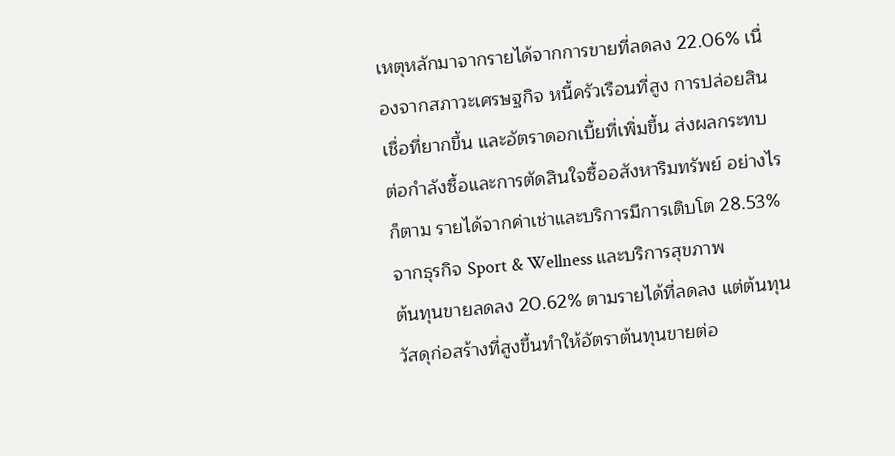เหตุหลักมาจากรายได้จากการขายที่ลดลง 22.06% เนื่องจากสภาวะเศรษฐกิจ หนี้ครัวเรือนที่สูง การปล่อยสินเชื่อที่ยากขึ้น และอัตราดอกเบี้ยที่เพิ่มขึ้น ส่งผลกระทบต่อกำลังซื้อและการตัดสินใจซื้ออสังหาริมทรัพย์ อย่างไรก็ตาม รายได้จากค่าเช่าและบริการมีการเติบโต 28.53% จากธุรกิจ Sport & Wellness และบริการสุขภาพ
ต้นทุนขายลดลง 20.62% ตามรายได้ที่ลดลง แต่ต้นทุนวัสดุก่อสร้างที่สูงขึ้นทำให้อัตราต้นทุนขายต่อ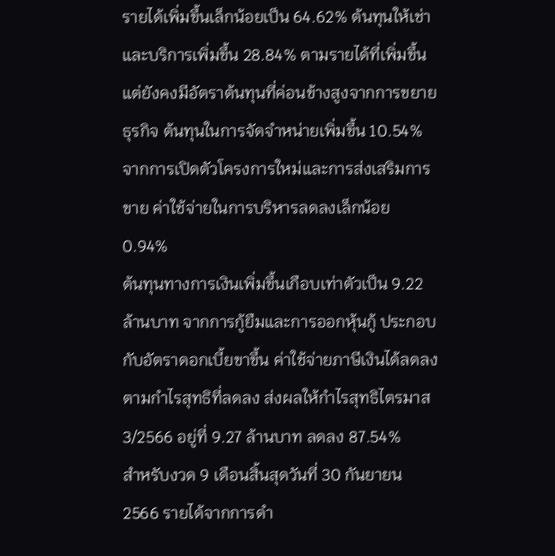รายได้เพิ่มขึ้นเล็กน้อยเป็น 64.62% ต้นทุนให้เช่าและบริการเพิ่มขึ้น 28.84% ตามรายได้ที่เพิ่มขึ้น แต่ยังคงมีอัตราต้นทุนที่ค่อนข้างสูงจากการขยายธุรกิจ ต้นทุนในการจัดจำหน่ายเพิ่มขึ้น 10.54% จากการเปิดตัวโครงการใหม่และการส่งเสริมการขาย ค่าใช้จ่ายในการบริหารลดลงเล็กน้อย 0.94%
ต้นทุนทางการเงินเพิ่มขึ้นเกือบเท่าตัวเป็น 9.22 ล้านบาท จากการกู้ยืมและการออกหุ้นกู้ ประกอบกับอัตราดอกเบี้ยขาขึ้น ค่าใช้จ่ายภาษีเงินได้ลดลงตามกำไรสุทธิที่ลดลง ส่งผลให้กำไรสุทธิไตรมาส 3/2566 อยู่ที่ 9.27 ล้านบาท ลดลง 87.54%
สำหรับงวด 9 เดือนสิ้นสุดวันที่ 30 กันยายน 2566 รายได้จากการดำ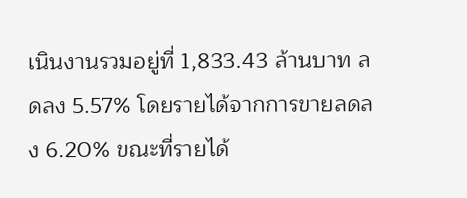เนินงานรวมอยู่ที่ 1,833.43 ล้านบาท ลดลง 5.57% โดยรายได้จากการขายลดลง 6.20% ขณะที่รายได้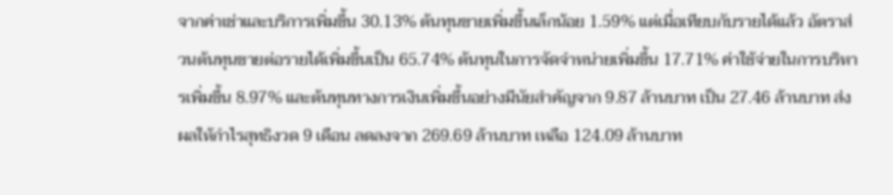จากค่าเช่าและบริการเพิ่มขึ้น 30.13% ต้นทุนขายเพิ่มขึ้นเล็กน้อย 1.59% แต่เมื่อเทียบกับรายได้แล้ว อัตราส่วนต้นทุนขายต่อรายได้เพิ่มขึ้นเป็น 65.74% ต้นทุนในการจัดจำหน่ายเพิ่มขึ้น 17.71% ค่าใช้จ่ายในการบริหารเพิ่มขึ้น 8.97% และต้นทุนทางการเงินเพิ่มขึ้นอย่างมีนัยสำคัญจาก 9.87 ล้านบาท เป็น 27.46 ล้านบาท ส่งผลให้กำไรสุทธิงวด 9 เดือน ลดลงจาก 269.69 ล้านบาท เหลือ 124.09 ล้านบาท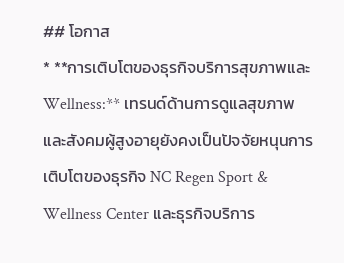## โอกาส
* **การเติบโตของธุรกิจบริการสุขภาพและ Wellness:** เทรนด์ด้านการดูแลสุขภาพและสังคมผู้สูงอายุยังคงเป็นปัจจัยหนุนการเติบโตของธุรกิจ NC Regen Sport & Wellness Center และธุรกิจบริการ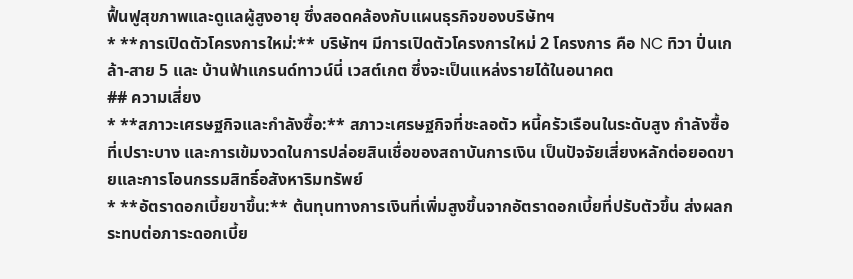ฟื้นฟูสุขภาพและดูแลผู้สูงอายุ ซึ่งสอดคล้องกับแผนธุรกิจของบริษัทฯ
* **การเปิดตัวโครงการใหม่:** บริษัทฯ มีการเปิดตัวโครงการใหม่ 2 โครงการ คือ NC ทิวา ปิ่นเกล้า-สาย 5 และ บ้านฟ้าแกรนด์ทาวน์นี่ เวสต์เกต ซึ่งจะเป็นแหล่งรายได้ในอนาคต
## ความเสี่ยง
* **สภาวะเศรษฐกิจและกำลังซื้อ:** สภาวะเศรษฐกิจที่ชะลอตัว หนี้ครัวเรือนในระดับสูง กำลังซื้อที่เปราะบาง และการเข้มงวดในการปล่อยสินเชื่อของสถาบันการเงิน เป็นปัจจัยเสี่ยงหลักต่อยอดขายและการโอนกรรมสิทธิ์อสังหาริมทรัพย์
* **อัตราดอกเบี้ยขาขึ้น:** ต้นทุนทางการเงินที่เพิ่มสูงขึ้นจากอัตราดอกเบี้ยที่ปรับตัวขึ้น ส่งผลกระทบต่อภาระดอกเบี้ย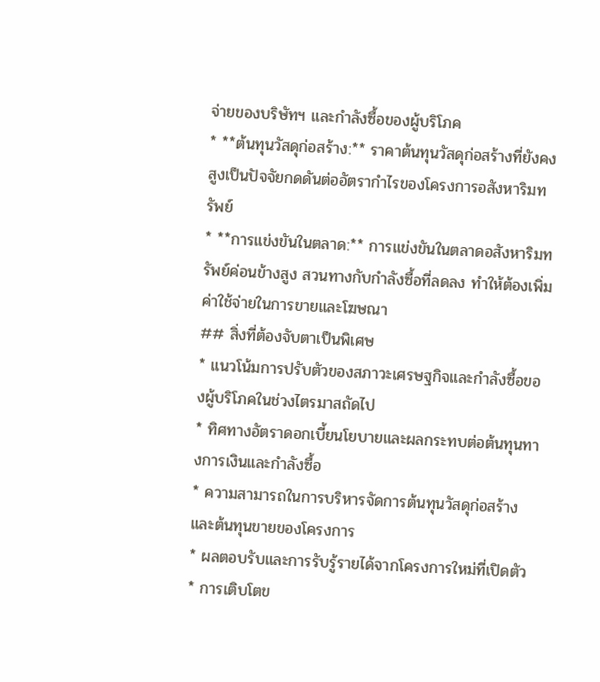จ่ายของบริษัทฯ และกำลังซื้อของผู้บริโภค
* **ต้นทุนวัสดุก่อสร้าง:** ราคาต้นทุนวัสดุก่อสร้างที่ยังคงสูงเป็นปัจจัยกดดันต่ออัตรากำไรของโครงการอสังหาริมทรัพย์
* **การแข่งขันในตลาด:** การแข่งขันในตลาดอสังหาริมทรัพย์ค่อนข้างสูง สวนทางกับกำลังซื้อที่ลดลง ทำให้ต้องเพิ่มค่าใช้จ่ายในการขายและโฆษณา
## สิ่งที่ต้องจับตาเป็นพิเศษ
* แนวโน้มการปรับตัวของสภาวะเศรษฐกิจและกำลังซื้อของผู้บริโภคในช่วงไตรมาสถัดไป
* ทิศทางอัตราดอกเบี้ยนโยบายและผลกระทบต่อต้นทุนทางการเงินและกำลังซื้อ
* ความสามารถในการบริหารจัดการต้นทุนวัสดุก่อสร้างและต้นทุนขายของโครงการ
* ผลตอบรับและการรับรู้รายได้จากโครงการใหม่ที่เปิดตัว
* การเติบโตข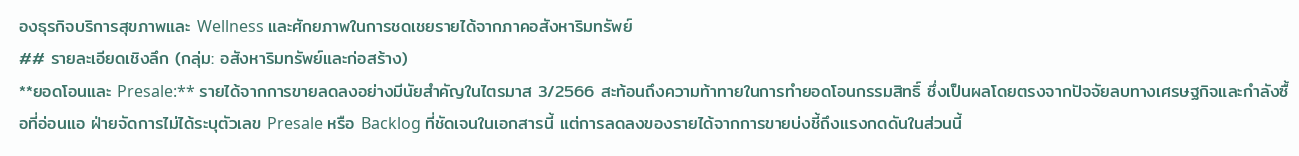องธุรกิจบริการสุขภาพและ Wellness และศักยภาพในการชดเชยรายได้จากภาคอสังหาริมทรัพย์
## รายละเอียดเชิงลึก (กลุ่ม: อสังหาริมทรัพย์และก่อสร้าง)
**ยอดโอนและ Presale:** รายได้จากการขายลดลงอย่างมีนัยสำคัญในไตรมาส 3/2566 สะท้อนถึงความท้าทายในการทำยอดโอนกรรมสิทธิ์ ซึ่งเป็นผลโดยตรงจากปัจจัยลบทางเศรษฐกิจและกำลังซื้อที่อ่อนแอ ฝ่ายจัดการไม่ได้ระบุตัวเลข Presale หรือ Backlog ที่ชัดเจนในเอกสารนี้ แต่การลดลงของรายได้จากการขายบ่งชี้ถึงแรงกดดันในส่วนนี้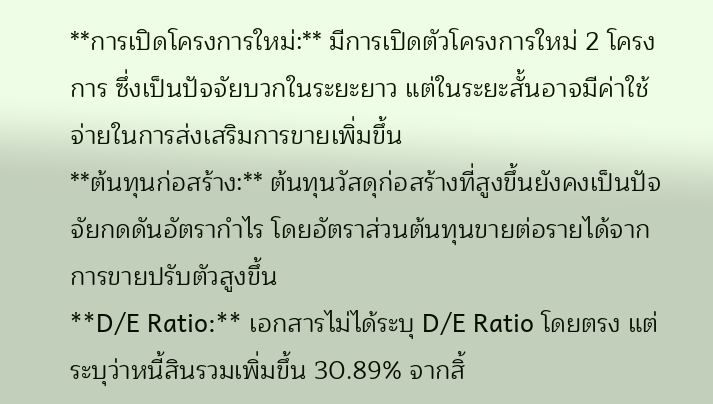**การเปิดโครงการใหม่:** มีการเปิดตัวโครงการใหม่ 2 โครงการ ซึ่งเป็นปัจจัยบวกในระยะยาว แต่ในระยะสั้นอาจมีค่าใช้จ่ายในการส่งเสริมการขายเพิ่มขึ้น
**ต้นทุนก่อสร้าง:** ต้นทุนวัสดุก่อสร้างที่สูงขึ้นยังคงเป็นปัจจัยกดดันอัตรากำไร โดยอัตราส่วนต้นทุนขายต่อรายได้จากการขายปรับตัวสูงขึ้น
**D/E Ratio:** เอกสารไม่ได้ระบุ D/E Ratio โดยตรง แต่ระบุว่าหนี้สินรวมเพิ่มขึ้น 30.89% จากสิ้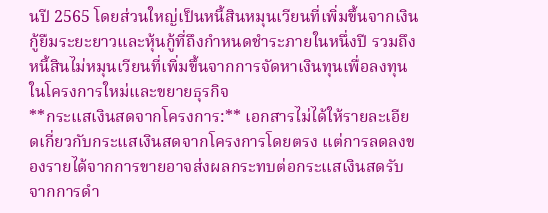นปี 2565 โดยส่วนใหญ่เป็นหนี้สินหมุนเวียนที่เพิ่มขึ้นจากเงินกู้ยืมระยะยาวและหุ้นกู้ที่ถึงกำหนดชำระภายในหนึ่งปี รวมถึงหนี้สินไม่หมุนเวียนที่เพิ่มขึ้นจากการจัดหาเงินทุนเพื่อลงทุนในโครงการใหม่และขยายธุรกิจ
**กระแสเงินสดจากโครงการ:** เอกสารไม่ได้ให้รายละเอียดเกี่ยวกับกระแสเงินสดจากโครงการโดยตรง แต่การลดลงของรายได้จากการขายอาจส่งผลกระทบต่อกระแสเงินสดรับจากการดำ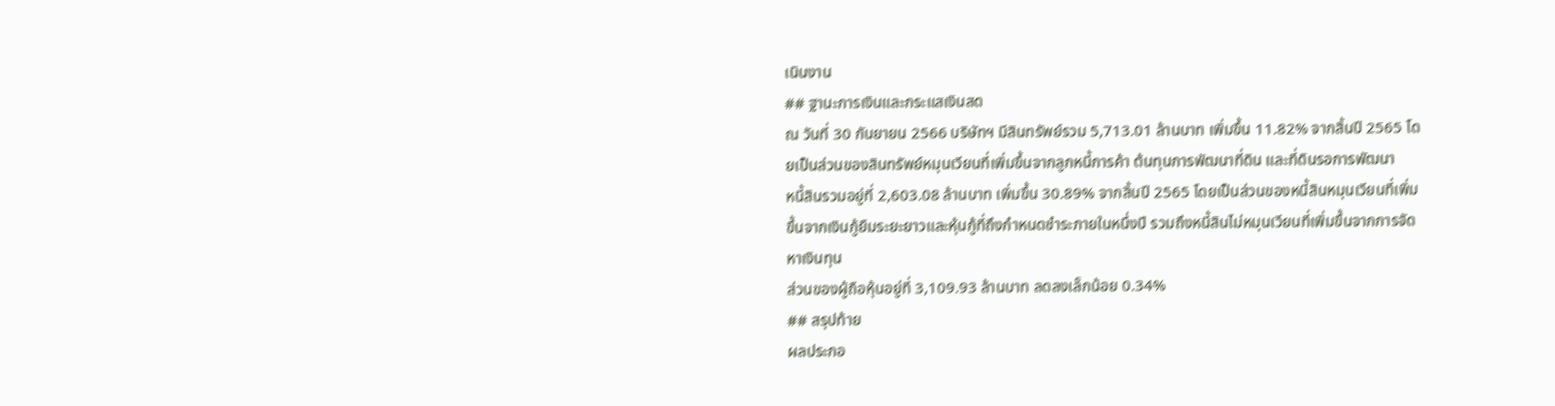เนินงาน
## ฐานะการเงินและกระแสเงินสด
ณ วันที่ 30 กันยายน 2566 บริษัทฯ มีสินทรัพย์รวม 5,713.01 ล้านบาท เพิ่มขึ้น 11.82% จากสิ้นปี 2565 โดยเป็นส่วนของสินทรัพย์หมุนเวียนที่เพิ่มขึ้นจากลูกหนี้การค้า ต้นทุนการพัฒนาที่ดิน และที่ดินรอการพัฒนา
หนี้สินรวมอยู่ที่ 2,603.08 ล้านบาท เพิ่มขึ้น 30.89% จากสิ้นปี 2565 โดยเป็นส่วนของหนี้สินหมุนเวียนที่เพิ่มขึ้นจากเงินกู้ยืมระยะยาวและหุ้นกู้ที่ถึงกำหนดชำระภายในหนึ่งปี รวมถึงหนี้สินไม่หมุนเวียนที่เพิ่มขึ้นจากการจัดหาเงินทุน
ส่วนของผู้ถือหุ้นอยู่ที่ 3,109.93 ล้านบาท ลดลงเล็กน้อย 0.34%
## สรุปท้าย
ผลประกอ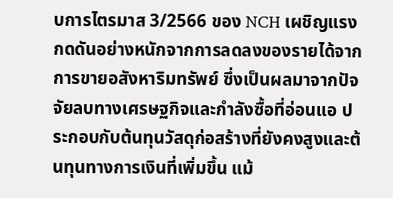บการไตรมาส 3/2566 ของ NCH เผชิญแรงกดดันอย่างหนักจากการลดลงของรายได้จากการขายอสังหาริมทรัพย์ ซึ่งเป็นผลมาจากปัจจัยลบทางเศรษฐกิจและกำลังซื้อที่อ่อนแอ ประกอบกับต้นทุนวัสดุก่อสร้างที่ยังคงสูงและต้นทุนทางการเงินที่เพิ่มขึ้น แม้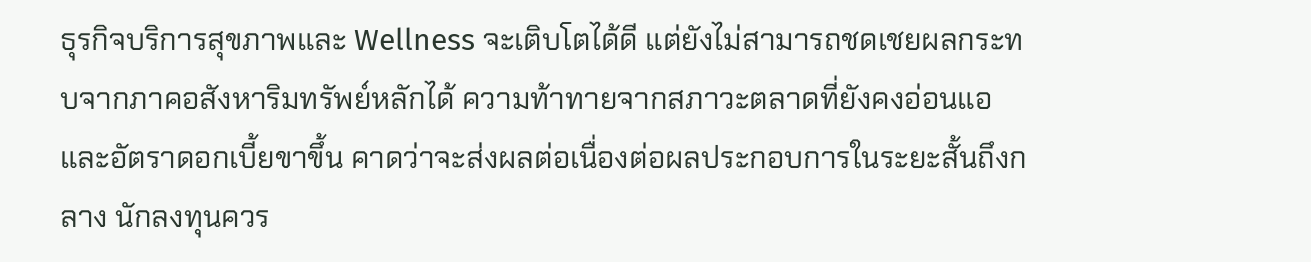ธุรกิจบริการสุขภาพและ Wellness จะเติบโตได้ดี แต่ยังไม่สามารถชดเชยผลกระทบจากภาคอสังหาริมทรัพย์หลักได้ ความท้าทายจากสภาวะตลาดที่ยังคงอ่อนแอและอัตราดอกเบี้ยขาขึ้น คาดว่าจะส่งผลต่อเนื่องต่อผลประกอบการในระยะสั้นถึงกลาง นักลงทุนควร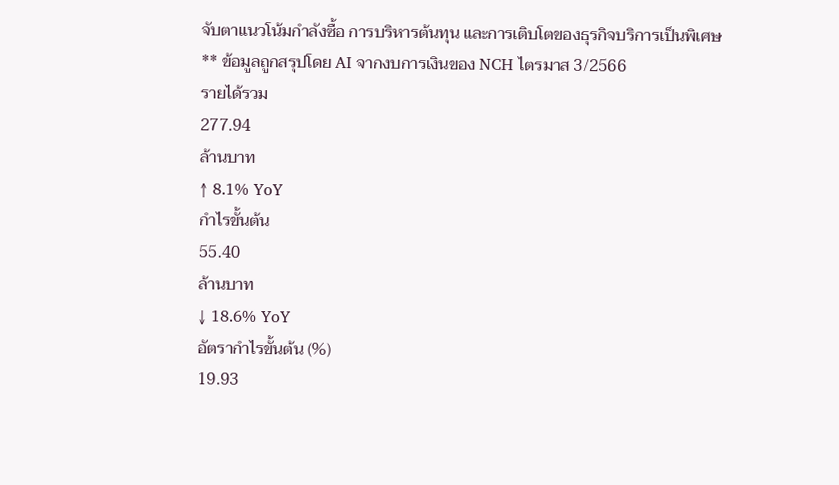จับตาแนวโน้มกำลังซื้อ การบริหารต้นทุน และการเติบโตของธุรกิจบริการเป็นพิเศษ
** ข้อมูลถูกสรุปโดย AI จากงบการเงินของ NCH ไตรมาส 3/2566
รายได้รวม
277.94
ล้านบาท
↑ 8.1% YoY
กำไรขั้นต้น
55.40
ล้านบาท
↓ 18.6% YoY
อัตรากำไรขั้นต้น (%)
19.93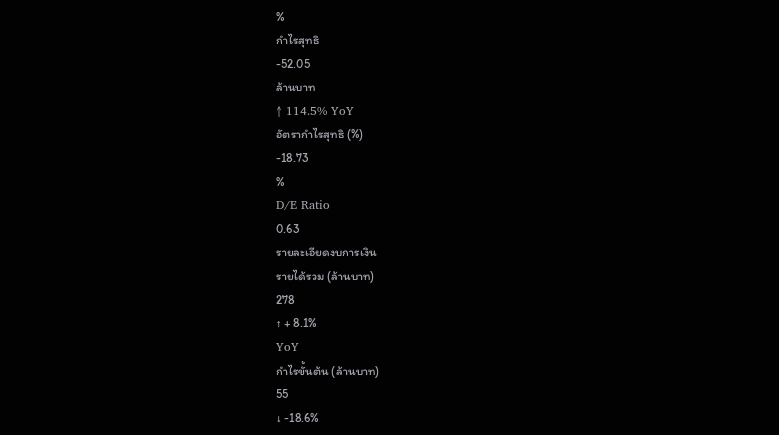%
กำไรสุทธิ
-52.05
ล้านบาท
↑ 114.5% YoY
อัตรากำไรสุทธิ (%)
-18.73
%
D/E Ratio
0.63
รายละเอียดงบการเงิน
รายได้รวม (ล้านบาท)
278
↑ + 8.1%
YoY
กำไรขั้นต้น (ล้านบาท)
55
↓ -18.6%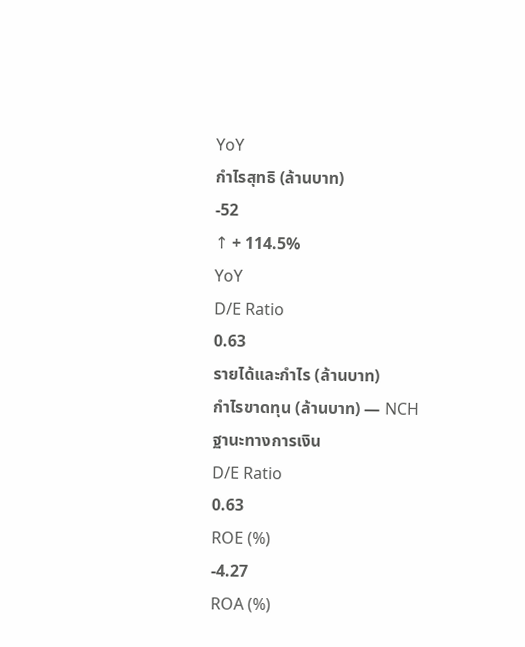YoY
กำไรสุทธิ (ล้านบาท)
-52
↑ + 114.5%
YoY
D/E Ratio
0.63
รายได้และกำไร (ล้านบาท)
กำไรขาดทุน (ล้านบาท) — NCH
ฐานะทางการเงิน
D/E Ratio
0.63
ROE (%)
-4.27
ROA (%)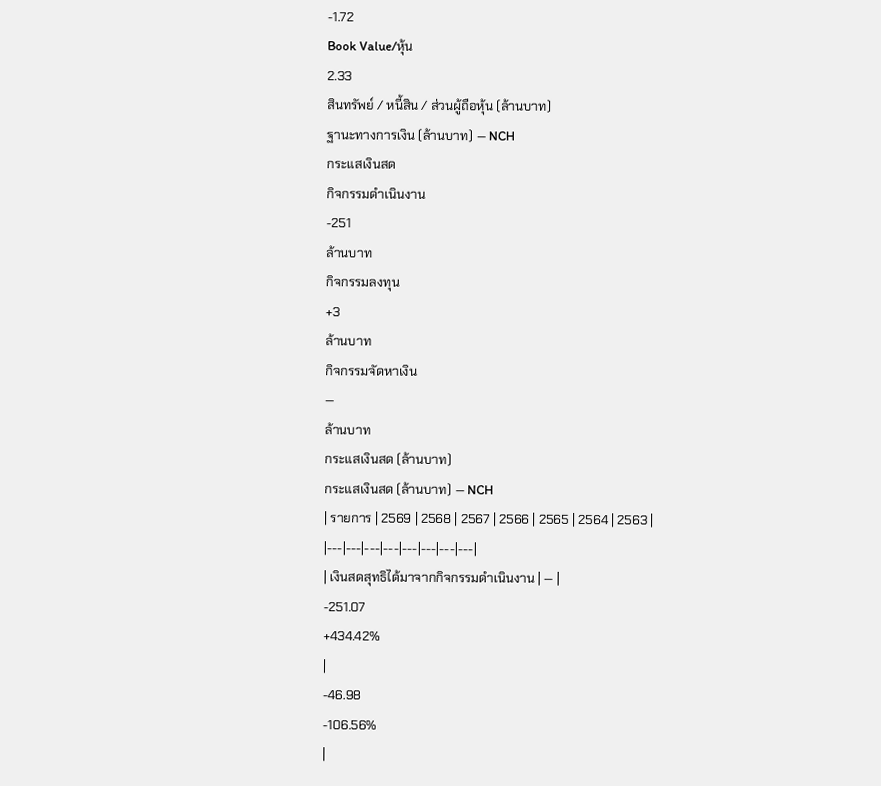-1.72
Book Value/หุ้น
2.33
สินทรัพย์ / หนี้สิน / ส่วนผู้ถือหุ้น (ล้านบาท)
ฐานะทางการเงิน (ล้านบาท) — NCH
กระแสเงินสด
กิจกรรมดำเนินงาน
-251
ล้านบาท
กิจกรรมลงทุน
+3
ล้านบาท
กิจกรรมจัดหาเงิน
—
ล้านบาท
กระแสเงินสด (ล้านบาท)
กระแสเงินสด (ล้านบาท) — NCH
| รายการ | 2569 | 2568 | 2567 | 2566 | 2565 | 2564 | 2563 |
|---|---|---|---|---|---|---|---|
| เงินสดสุทธิได้มาจากกิจกรรมดำเนินงาน | — |
-251.07
+434.42%
|
-46.98
-106.56%
|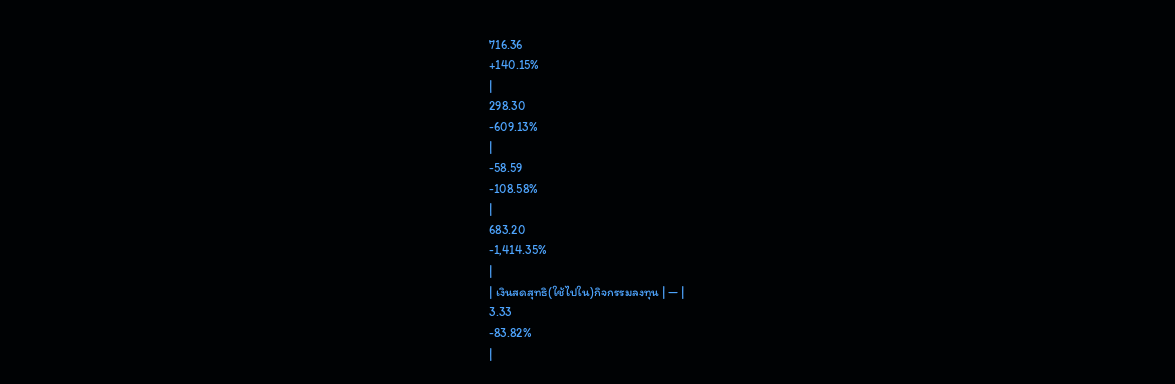716.36
+140.15%
|
298.30
-609.13%
|
-58.59
-108.58%
|
683.20
-1,414.35%
|
| เงินสดสุทธิ(ใช้ไปใน)กิจกรรมลงทุน | — |
3.33
-83.82%
|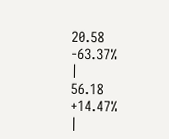20.58
-63.37%
|
56.18
+14.47%
|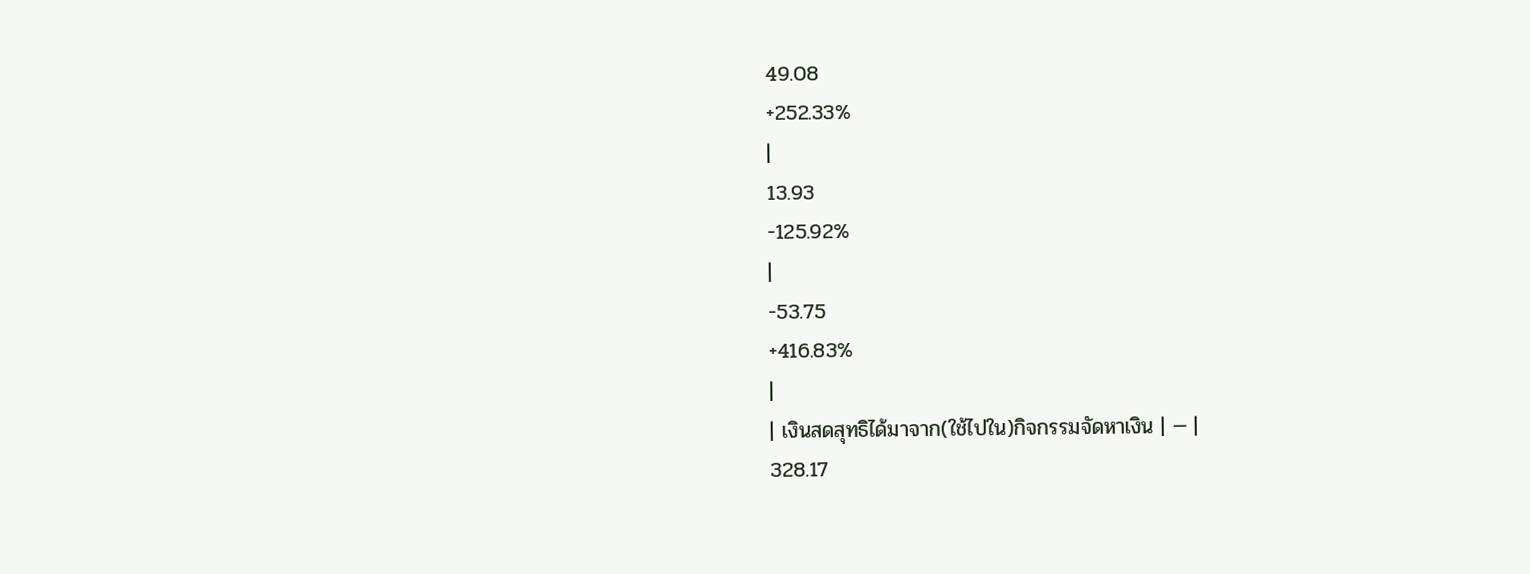49.08
+252.33%
|
13.93
-125.92%
|
-53.75
+416.83%
|
| เงินสดสุทธิได้มาจาก(ใช้ไปใน)กิจกรรมจัดหาเงิน | — |
328.17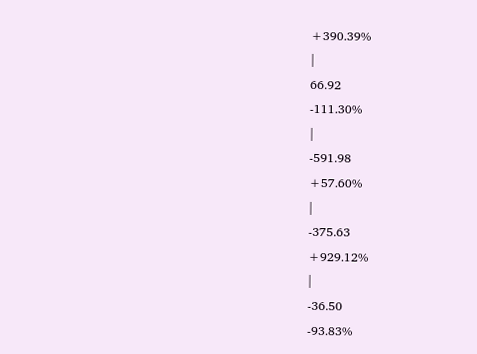+390.39%
|
66.92
-111.30%
|
-591.98
+57.60%
|
-375.63
+929.12%
|
-36.50
-93.83%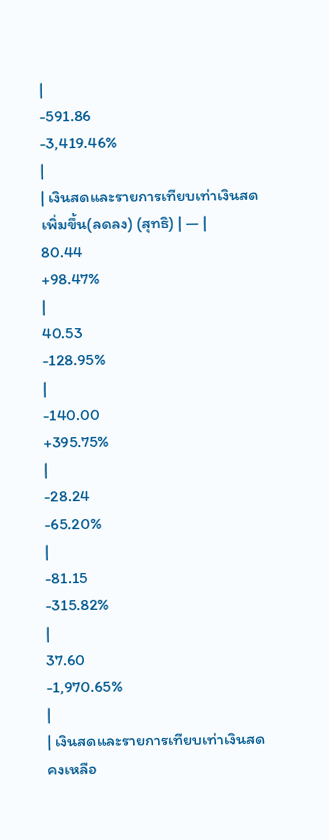|
-591.86
-3,419.46%
|
| เงินสดและรายการเทียบเท่าเงินสดเพิ่มขึ้น(ลดลง) (สุทธิ) | — |
80.44
+98.47%
|
40.53
-128.95%
|
-140.00
+395.75%
|
-28.24
-65.20%
|
-81.15
-315.82%
|
37.60
-1,970.65%
|
| เงินสดและรายการเทียบเท่าเงินสดคงเหลือ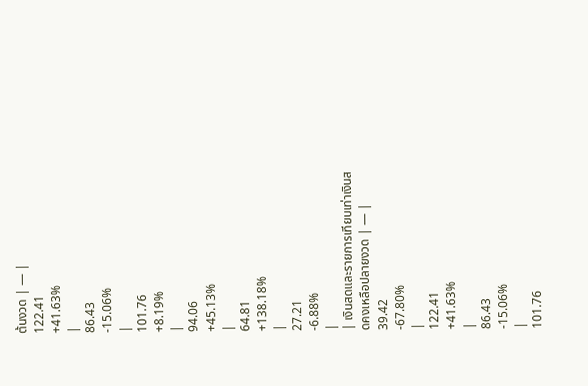ต้นงวด | — |
122.41
+41.63%
|
86.43
-15.06%
|
101.76
+8.19%
|
94.06
+45.13%
|
64.81
+138.18%
|
27.21
-6.88%
|
| เงินสดและรายการเทียบเท่าเงินสดคงเหลือปลายงวด | — |
39.42
-67.80%
|
122.41
+41.63%
|
86.43
-15.06%
|
101.76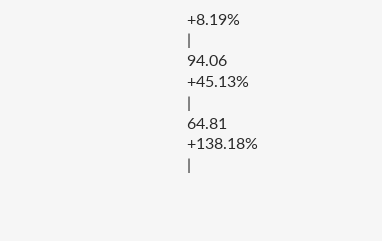+8.19%
|
94.06
+45.13%
|
64.81
+138.18%
|